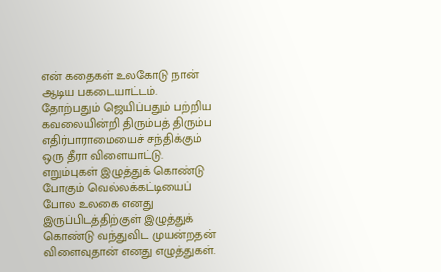என் கதைகள் உலகோடு நான் ஆடிய பகடையாட்டம். தோற்பதும் ஜெயிப்பதும் பற்றிய கவலையின்றி திரும்பத் திரும்ப எதிர்பாராமையைச் சந்திக்கும் ஒரு தீரா விளையாட்டு.  எறும்புகள் இழுத்துக் கொண்டு போகும் வெல்லக்கட்டியைப் போல உலகை எனது இருப்பிடத்திற்குள் இழுத்துக் கொண்டு வந்துவிட முயன்றதன் விளைவுதான் எனது எழுத்துகள்.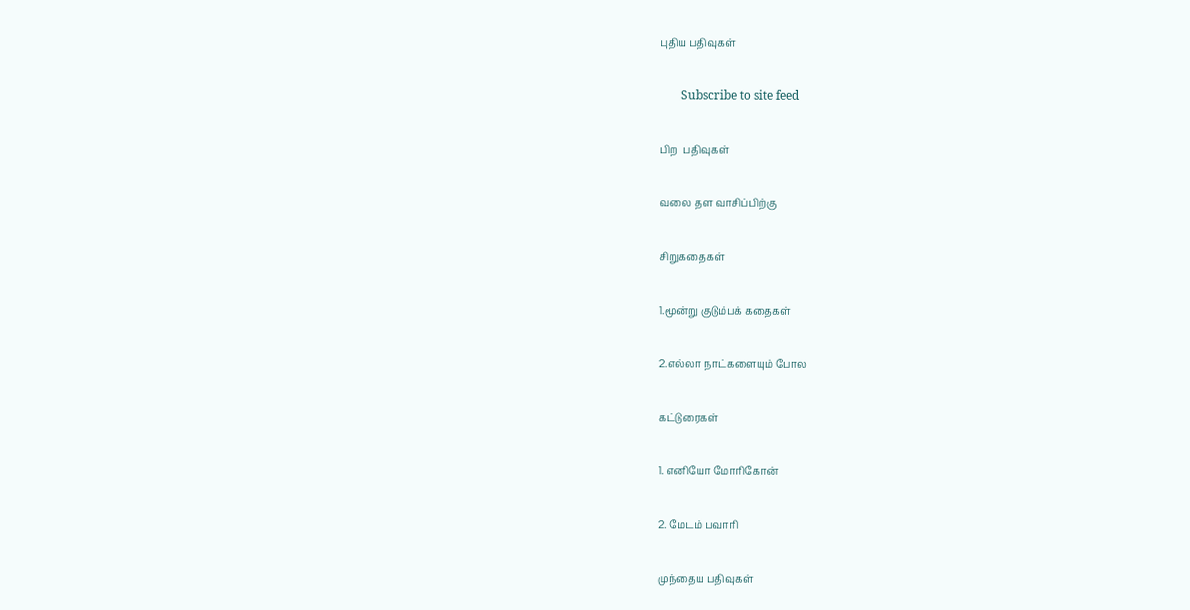புதிய பதிவுகள்

       Subscribe to site feed

பிற  பதிவுகள்

வலை தள வாசிப்பிற்கு

சிறுகதைகள்

1.மூன்று குடும்பக் கதைகள்

2.எல்லா நாட்களையும் போல

கட்டுரைகள்

1. எனியோ மோரிகோன்

2. மேடம் பவாரி

முந்தைய பதிவுகள்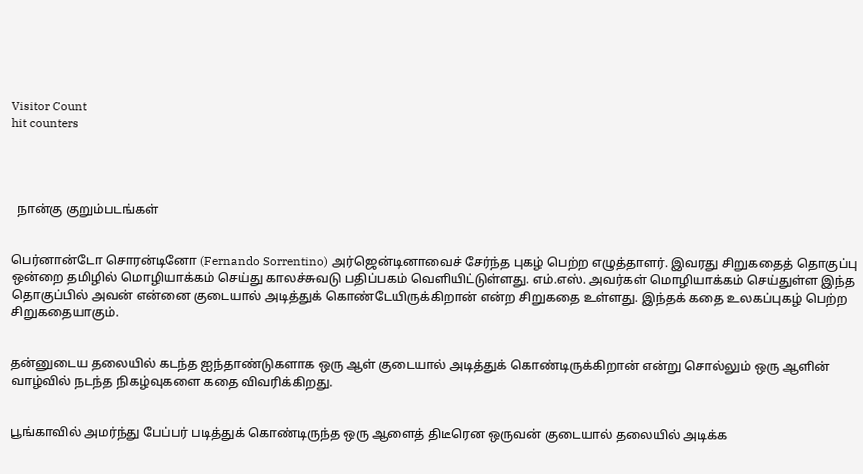Visitor Count
hit counters




  நான்கு குறும்படங்கள்


பெர்னான்டோ சொரன்டினோ (Fernando Sorrentino) அர்ஜென்டினாவைச் சேர்ந்த புகழ் பெற்ற எழுத்தாளர். இவரது சிறுகதைத் தொகுப்பு ஒன்றை தமிழில் மொழியாக்கம் செய்து காலச்சுவடு பதிப்பகம் வெளியிட்டுள்ளது. எம்.எஸ். அவர்கள் மொழியாக்கம் செய்துள்ள இந்த தொகுப்பில் அவன் என்னை குடையால் அடித்துக் கொண்டேயிருக்கிறான் என்ற சிறுகதை உள்ளது. இந்தக் கதை உலகப்புகழ் பெற்ற சிறுகதையாகும்.


தன்னுடைய தலையில் கடந்த ஐந்தாண்டுகளாக ஒரு ஆள் குடையால் அடித்துக் கொண்டிருக்கிறான் என்று சொல்லும் ஒரு ஆளின் வாழ்வில் நடந்த நிகழ்வுகளை கதை விவரிக்கிறது.


பூங்காவில் அமர்ந்து பேப்பர் படித்துக் கொண்டிருந்த ஒரு ஆளைத் திடீரென ஒருவன் குடையால் தலையில் அடிக்க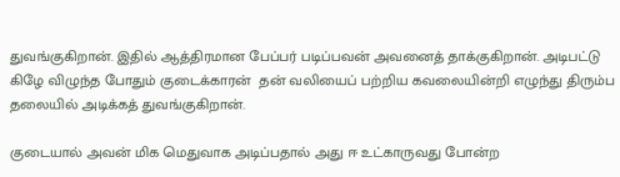துவங்குகிறான். இதில் ஆத்திரமான பேப்பர் படிப்பவன் அவனைத் தாக்குகிறான். அடிபட்டு கிழே விழுந்த போதும் குடைக்காரன்  தன் வலியைப் பற்றிய கவலையின்றி எழுந்து திரும்ப தலையில் அடிக்கத் துவங்குகிறான்.

குடையால் அவன் மிக மெதுவாக அடிப்பதால் அது ஈ உட்காருவது போன்ற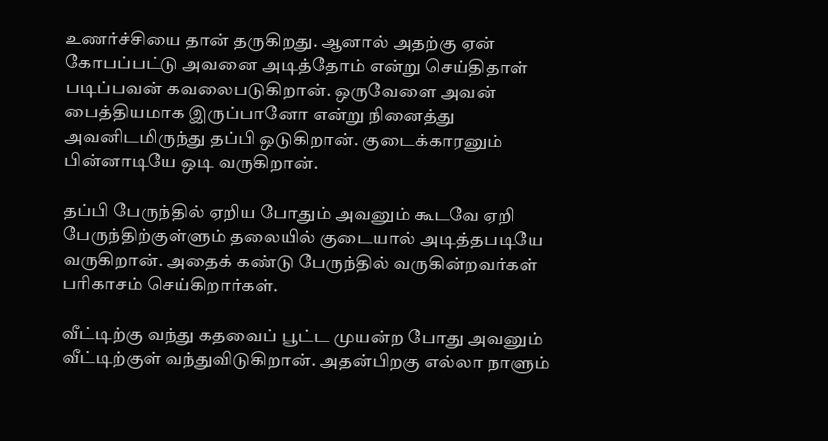உணர்ச்சியை தான் தருகிறது. ஆனால் அதற்கு ஏன் கோபப்பட்டு அவனை அடித்தோம் என்று செய்திதாள் படிப்பவன் கவலைபடுகிறான். ஒருவேளை அவன் பைத்தியமாக இருப்பானோ என்று நினைத்து அவனிடமிருந்து தப்பி ஒடுகிறான். குடைக்காரனும் பின்னாடியே ஒடி வருகிறான்.

தப்பி பேருந்தில் ஏறிய போதும் அவனும் கூடவே ஏறி பேருந்திற்குள்ளும் தலையில் குடையால் அடித்தபடியே வருகிறான். அதைக் கண்டு பேருந்தில் வருகின்றவர்கள் பரிகாசம் செய்கிறார்கள்.

வீட்டிற்கு வந்து கதவைப் பூட்ட முயன்ற போது அவனும் வீட்டிற்குள் வந்துவிடுகிறான். அதன்பிறகு எல்லா நாளும்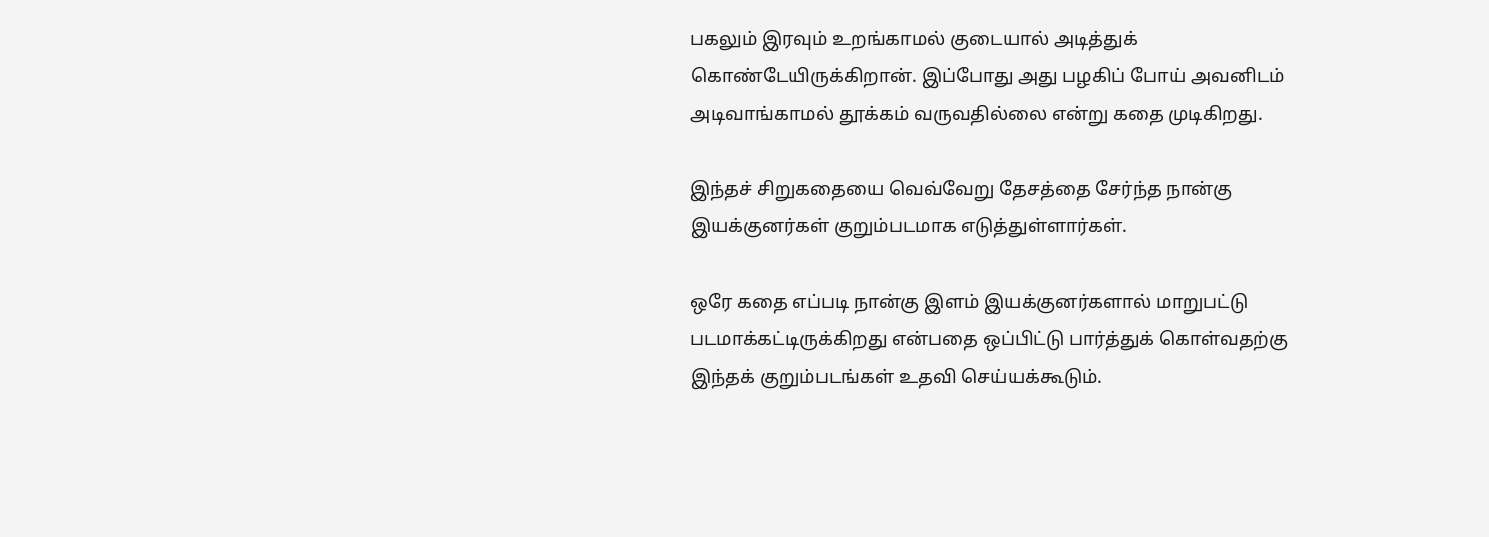பகலும் இரவும் உறங்காமல் குடையால் அடித்துக் கொண்டேயிருக்கிறான். இப்போது அது பழகிப் போய் அவனிடம் அடிவாங்காமல் தூக்கம் வருவதில்லை என்று கதை முடிகிறது.

இந்தச் சிறுகதையை வெவ்வேறு தேசத்தை சேர்ந்த நான்கு இயக்குனர்கள் குறும்படமாக எடுத்துள்ளார்கள்.

ஒரே கதை எப்படி நான்கு இளம் இயக்குனர்களால் மாறுபட்டு படமாக்கட்டிருக்கிறது என்பதை ஒப்பிட்டு பார்த்துக் கொள்வதற்கு இந்தக் குறும்படங்கள் உதவி செய்யக்கூடும்.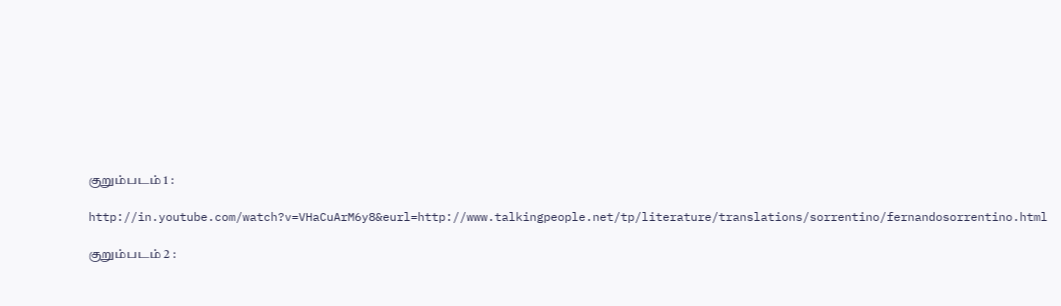குறும்படம் 1 :

http://in.youtube.com/watch?v=VHaCuArM6y8&eurl=http://www.talkingpeople.net/tp/literature/translations/sorrentino/fernandosorrentino.html

குறும்படம் 2 :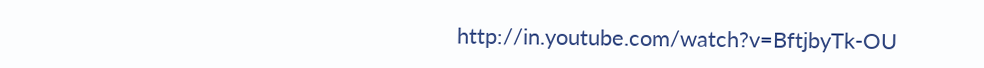http://in.youtube.com/watch?v=BftjbyTk-OU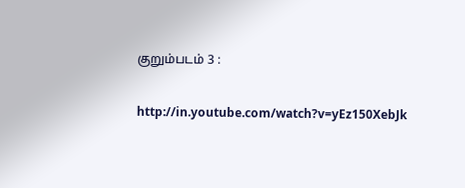குறும்படம் 3 :

http://in.youtube.com/watch?v=yEz150XebJk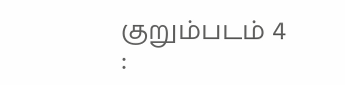குறும்படம் 4 :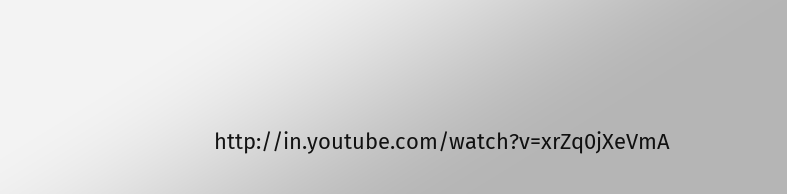http://in.youtube.com/watch?v=xrZq0jXeVmA